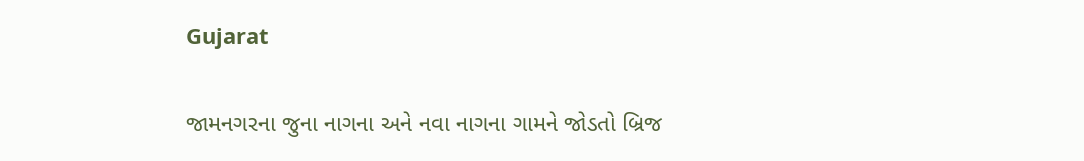Gujarat

જામનગરના જુના નાગના અને નવા નાગના ગામને જોડતો બ્રિજ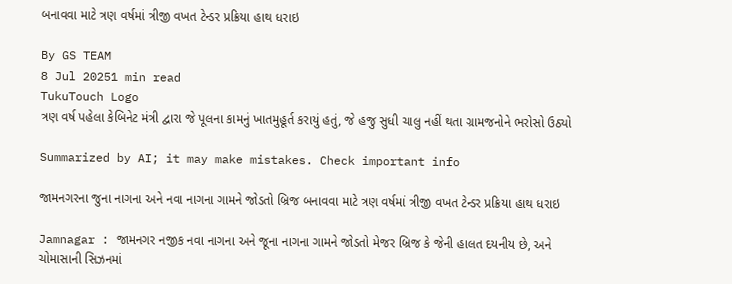બનાવવા માટે ત્રણ વર્ષમાં ત્રીજી વખત ટેન્ડર પ્રક્રિયા હાથ ધરાઇ

By GS TEAM
8 Jul 20251 min read
TukuTouch Logo
ત્રણ વર્ષ પહેલા કેબિનેટ મંત્રી દ્વારા જે પૂલના કામનું ખાતમુહૂર્ત કરાયું હતું, જે હજુ સુધી ચાલુ નહીં થતા ગ્રામજનોને ભરોસો ઉઠ્યો

Summarized by AI; it may make mistakes. Check important info

જામનગરના જુના નાગના અને નવા નાગના ગામને જોડતો બ્રિજ બનાવવા માટે ત્રણ વર્ષમાં ત્રીજી વખત ટેન્ડર પ્રક્રિયા હાથ ધરાઇ

Jamnagar : જામનગર નજીક નવા નાગના અને જૂના નાગના ગામને જોડતો મેજર બ્રિજ કે જેની હાલત દયનીય છે, અને ચોમાસાની સિઝનમાં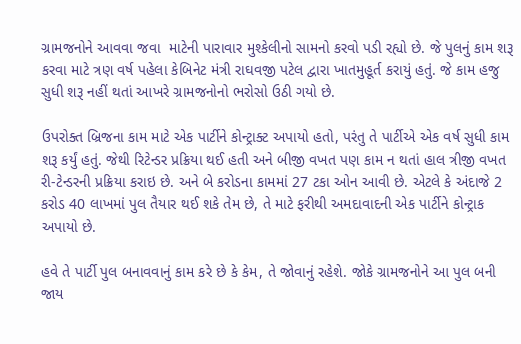ગ્રામજનોને આવવા જવા  માટેની પારાવાર મુશ્કેલીનો સામનો કરવો પડી રહ્યો છે. જે પુલનું કામ શરૂ કરવા માટે ત્રણ વર્ષ પહેલા કેબિનેટ મંત્રી રાઘવજી પટેલ દ્વારા ખાતમુહૂર્ત કરાયું હતું. જે કામ હજુ સુધી શરૂ નહીં થતાં આખરે ગ્રામજનોનો ભરોસો ઉઠી ગયો છે.

ઉપરોક્ત બ્રિજના કામ માટે એક પાર્ટીને કોન્ટ્રાક્ટ અપાયો હતો, પરંતુ તે પાર્ટીએ એક વર્ષ સુધી કામ શરૂ કર્યું હતું. જેથી રિટેન્ડર પ્રક્રિયા થઈ હતી અને બીજી વખત પણ કામ ન થતાં હાલ ત્રીજી વખત રી-ટેન્ડરની પ્રક્રિયા કરાઇ છે. અને બે કરોડના કામમાં 27 ટકા ઓન આવી છે. એટલે કે અંદાજે 2 કરોડ 40 લાખમાં પુલ તૈયાર થઈ શકે તેમ છે, તે માટે ફરીથી અમદાવાદની એક પાર્ટીને કોન્ટ્રાક અપાયો છે.

હવે તે પાર્ટી પુલ બનાવવાનું કામ કરે છે કે કેમ, તે જોવાનું રહેશે. જોકે ગ્રામજનોને આ પુલ બની જાય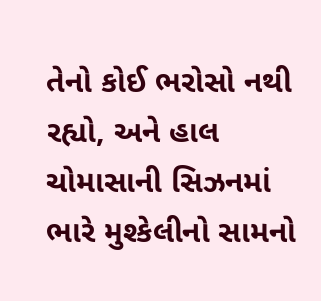તેનો કોઈ ભરોસો નથી રહ્યો, અને હાલ ચોમાસાની સિઝનમાં ભારે મુશ્કેલીનો સામનો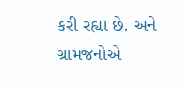કરી રહ્યા છે. અને ગ્રામજનોએ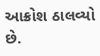આક્રોશ ઠાલવ્યો છે.